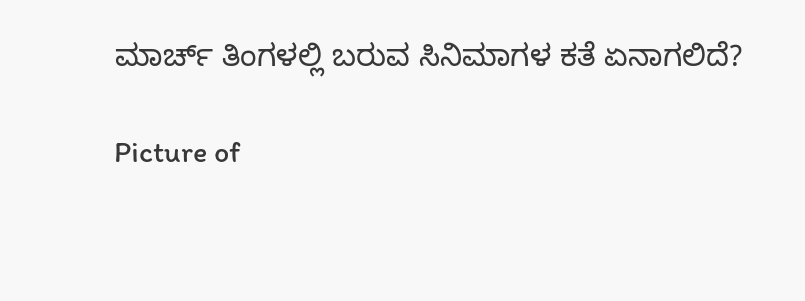ಮಾರ್ಚ್ ತಿಂಗಳಲ್ಲಿ ಬರುವ ಸಿನಿಮಾಗಳ ಕತೆ ಏನಾಗಲಿದೆ?

Picture of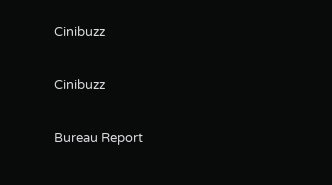Cinibuzz

Cinibuzz

Bureau Report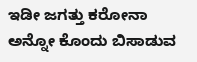ಇಡೀ ಜಗತ್ತು ಕರೋನಾ ಅನ್ನೋ ಕೊಂದು ಬಿಸಾಡುವ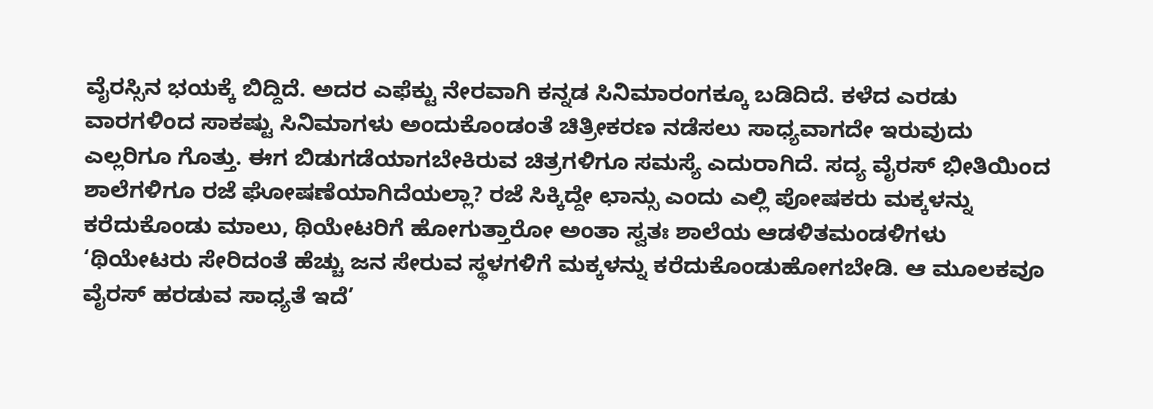ವೈರಸ್ಸಿನ ಭಯಕ್ಕೆ ಬಿದ್ದಿದೆ. ಅದರ ಎಫೆಕ್ಟು ನೇರವಾಗಿ ಕನ್ನಡ ಸಿನಿಮಾರಂಗಕ್ಕೂ ಬಡಿದಿದೆ. ಕಳೆದ ಎರಡು ವಾರಗಳಿಂದ ಸಾಕಷ್ಟು ಸಿನಿಮಾಗಳು ಅಂದುಕೊಂಡಂತೆ ಚಿತ್ರೀಕರಣ ನಡೆಸಲು ಸಾಧ್ಯವಾಗದೇ ಇರುವುದು ಎಲ್ಲರಿಗೂ ಗೊತ್ತು. ಈಗ ಬಿಡುಗಡೆಯಾಗಬೇಕಿರುವ ಚಿತ್ರಗಳಿಗೂ ಸಮಸ್ಯೆ ಎದುರಾಗಿದೆ. ಸದ್ಯ ವೈರಸ್ ಭೀತಿಯಿಂದ ಶಾಲೆಗಳಿಗೂ ರಜೆ ಘೋಷಣೆಯಾಗಿದೆಯಲ್ಲಾ? ರಜೆ ಸಿಕ್ಕಿದ್ದೇ ಛಾನ್ಸು ಎಂದು ಎಲ್ಲಿ ಪೋಷಕರು ಮಕ್ಕಳನ್ನು ಕರೆದುಕೊಂಡು ಮಾಲು, ಥಿಯೇಟರಿಗೆ ಹೋಗುತ್ತಾರೋ ಅಂತಾ ಸ್ವತಃ ಶಾಲೆಯ ಆಡಳಿತಮಂಡಳಿಗಳು ‘ಥಿಯೇಟರು ಸೇರಿದಂತೆ ಹೆಚ್ಚು ಜನ ಸೇರುವ ಸ್ಥಳಗಳಿಗೆ ಮಕ್ಕಳನ್ನು ಕರೆದುಕೊಂಡುಹೋಗಬೇಡಿ. ಆ ಮೂಲಕವೂ ವೈರಸ್ ಹರಡುವ ಸಾಧ್ಯತೆ ಇದೆ’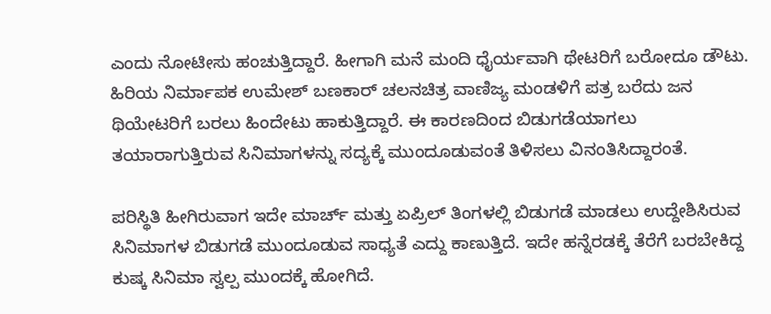ಎಂದು ನೋಟೀಸು ಹಂಚುತ್ತಿದ್ದಾರೆ. ಹೀಗಾಗಿ ಮನೆ ಮಂದಿ ಧೈರ್ಯವಾಗಿ ಥೇಟರಿಗೆ ಬರೋದೂ ಡೌಟು. ಹಿರಿಯ ನಿರ್ಮಾಪಕ ಉಮೇಶ್ ಬಣಕಾರ್ ಚಲನಚಿತ್ರ ವಾಣಿಜ್ಯ ಮಂಡಳಿಗೆ ಪತ್ರ ಬರೆದು ಜನ ಥಿಯೇಟರಿಗೆ ಬರಲು ಹಿಂದೇಟು ಹಾಕುತ್ತಿದ್ದಾರೆ. ಈ ಕಾರಣದಿಂದ ಬಿಡುಗಡೆಯಾಗಲು ತಯಾರಾಗುತ್ತಿರುವ ಸಿನಿಮಾಗಳನ್ನು ಸದ್ಯಕ್ಕೆ ಮುಂದೂಡುವಂತೆ ತಿಳಿಸಲು ವಿನಂತಿಸಿದ್ದಾರಂತೆ.

ಪರಿಸ್ಥಿತಿ ಹೀಗಿರುವಾಗ ಇದೇ ಮಾರ್ಚ್ ಮತ್ತು ಏಪ್ರಿಲ್ ತಿಂಗಳಲ್ಲಿ ಬಿಡುಗಡೆ ಮಾಡಲು ಉದ್ದೇಶಿಸಿರುವ ಸಿನಿಮಾಗಳ ಬಿಡುಗಡೆ ಮುಂದೂಡುವ ಸಾಧ್ಯತೆ ಎದ್ದು ಕಾಣುತ್ತಿದೆ. ಇದೇ ಹನ್ನೆರಡಕ್ಕೆ ತೆರೆಗೆ ಬರಬೇಕಿದ್ದ ಕುಷ್ಕ ಸಿನಿಮಾ ಸ್ವಲ್ಪ ಮುಂದಕ್ಕೆ ಹೋಗಿದೆ.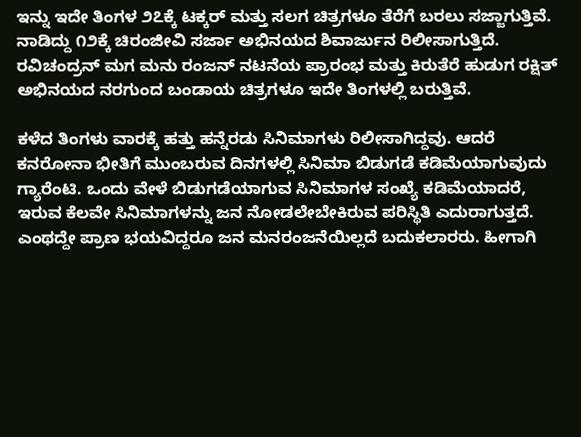ಇನ್ನು ಇದೇ ತಿಂಗಳ ೨೭ಕ್ಕೆ ಟಕ್ಕರ್ ಮತ್ತು ಸಲಗ ಚಿತ್ರಗಳೂ ತೆರೆಗೆ ಬರಲು ಸಜ್ಜಾಗುತ್ತಿವೆ. ನಾಡಿದ್ದು ೧೨ಕ್ಕೆ ಚಿರಂಜೀವಿ ಸರ್ಜಾ ಅಭಿನಯದ ಶಿವಾರ್ಜುನ ರಿಲೀಸಾಗುತ್ತಿದೆ. ರವಿಚಂದ್ರನ್ ಮಗ ಮನು ರಂಜನ್ ನಟನೆಯ ಪ್ರಾರಂಭ ಮತ್ತು ಕಿರುತೆರೆ ಹುಡುಗ ರಕ್ಷಿತ್ ಅಭಿನಯದ ನರಗುಂದ ಬಂಡಾಯ ಚಿತ್ರಗಳೂ ಇದೇ ತಿಂಗಳಲ್ಲಿ ಬರುತ್ತಿವೆ.

ಕಳೆದ ತಿಂಗಳು ವಾರಕ್ಕೆ ಹತ್ತು ಹನ್ನೆರಡು ಸಿನಿಮಾಗಳು ರಿಲೀಸಾಗಿದ್ದವು. ಆದರೆ ಕನರೋನಾ ಭೀತಿಗೆ ಮುಂಬರುವ ದಿನಗಳಲ್ಲಿ ಸಿನಿಮಾ ಬಿಡುಗಡೆ ಕಡಿಮೆಯಾಗುವುದು ಗ್ಯಾರೆಂಟಿ. ಒಂದು ವೇಳೆ ಬಿಡುಗಡೆಯಾಗುವ ಸಿನಿಮಾಗಳ ಸಂಖ್ಯೆ ಕಡಿಮೆಯಾದರೆ, ಇರುವ ಕೆಲವೇ ಸಿನಿಮಾಗಳನ್ನು ಜನ ನೋಡಲೇಬೇಕಿರುವ ಪರಿಸ್ಥಿತಿ ಎದುರಾಗುತ್ತದೆ. ಎಂಥದ್ದೇ ಪ್ರಾಣ ಭಯವಿದ್ದರೂ ಜನ ಮನರಂಜನೆಯಿಲ್ಲದೆ ಬದುಕಲಾರರು. ಹೀಗಾಗಿ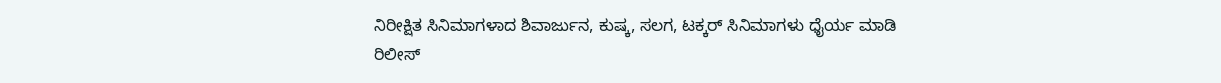ನಿರೀಕ್ಷಿತ ಸಿನಿಮಾಗಳಾದ ಶಿವಾರ್ಜುನ, ಕುಷ್ಕ, ಸಲಗ, ಟಕ್ಕರ್ ಸಿನಿಮಾಗಳು ಧೈರ್ಯ ಮಾಡಿ ರಿಲೀಸ್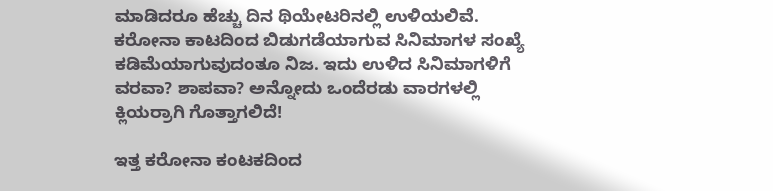ಮಾಡಿದರೂ ಹೆಚ್ಚು ದಿನ ಥಿಯೇಟರಿನಲ್ಲಿ ಉಳಿಯಲಿವೆ. ಕರೋನಾ ಕಾಟದಿಂದ ಬಿಡುಗಡೆಯಾಗುವ ಸಿನಿಮಾಗಳ ಸಂಖ್ಯೆ ಕಡಿಮೆಯಾಗುವುದಂತೂ ನಿಜ. ಇದು ಉಳಿದ ಸಿನಿಮಾಗಳಿಗೆ ವರವಾ? ಶಾಪವಾ? ಅನ್ನೋದು ಒಂದೆರಡು ವಾರಗಳಲ್ಲಿ ಕ್ಲಿಯರ್ರಾಗಿ ಗೊತ್ತಾಗಲಿದೆ!

ಇತ್ತ ಕರೋನಾ ಕಂಟಕದಿಂದ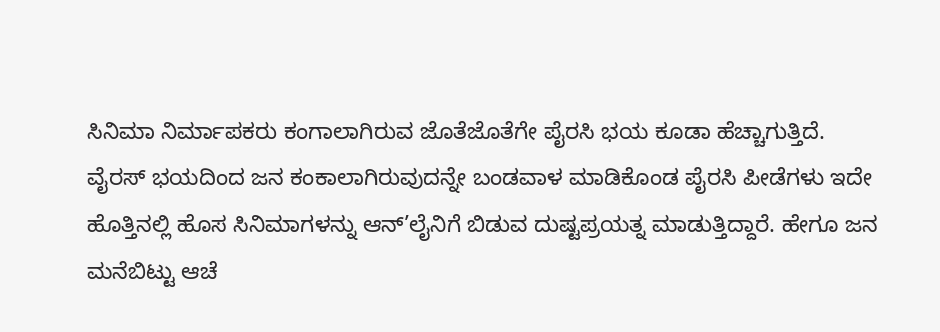ಸಿನಿಮಾ ನಿರ್ಮಾಪಕರು ಕಂಗಾಲಾಗಿರುವ ಜೊತೆಜೊತೆಗೇ ಪೈರಸಿ ಭಯ ಕೂಡಾ ಹೆಚ್ಚಾಗುತ್ತಿದೆ. ವೈರಸ್ ಭಯದಿಂದ ಜನ ಕಂಕಾಲಾಗಿರುವುದನ್ನೇ ಬಂಡವಾಳ ಮಾಡಿಕೊಂಡ ಪೈರಸಿ ಪೀಡೆಗಳು ಇದೇ ಹೊತ್ತಿನಲ್ಲಿ ಹೊಸ ಸಿನಿಮಾಗಳನ್ನು ಆನ್’ಲೈನಿಗೆ ಬಿಡುವ ದುಷ್ಟಪ್ರಯತ್ನ ಮಾಡುತ್ತಿದ್ದಾರೆ. ಹೇಗೂ ಜನ ಮನೆಬಿಟ್ಟು ಆಚೆ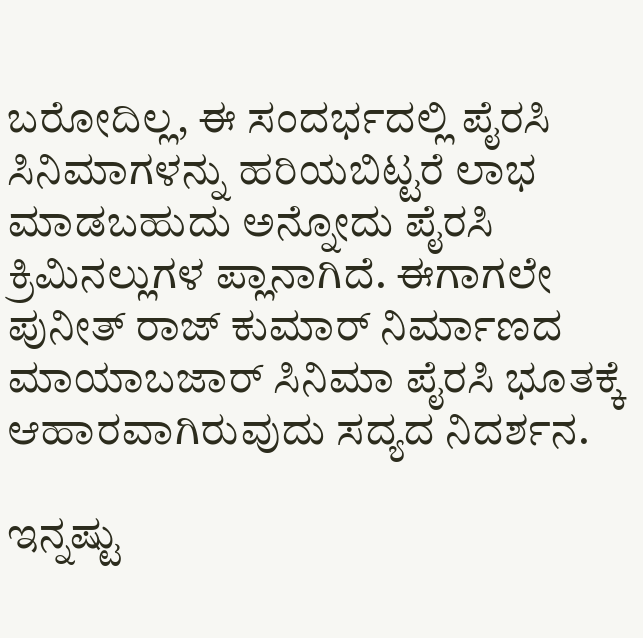ಬರೋದಿಲ್ಲ, ಈ ಸಂದರ್ಭದಲ್ಲಿ ಪೈರಸಿ ಸಿನಿಮಾಗಳನ್ನು ಹರಿಯಬಿಟ್ಟರೆ ಲಾಭ ಮಾಡಬಹುದು ಅನ್ನೋದು ಪೈರಸಿ ಕ್ರಿಮಿನಲ್ಲುಗಳ ಪ್ಲಾನಾಗಿದೆ. ಈಗಾಗಲೇ ಪುನೀತ್ ರಾಜ್ ಕುಮಾರ್ ನಿರ್ಮಾಣದ ಮಾಯಾಬಜಾರ್ ಸಿನಿಮಾ ಪೈರಸಿ ಭೂತಕ್ಕೆ ಆಹಾರವಾಗಿರುವುದು ಸದ್ಯದ ನಿದರ್ಶನ.

ಇನ್ನಷ್ಟು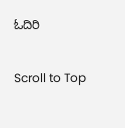ಓದಿರಿ

Scroll to Top